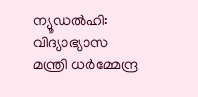ന്യൂഡൽഹി: വിദ്യാഭ്യാസ മന്ത്രി ധർമ്മേന്ദ്ര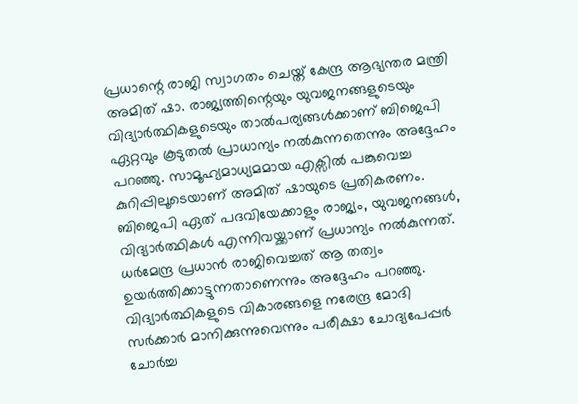പ്രധാന്റെ രാജി സ്വാഗതം ചെയ്ത് കേന്ദ്ര ആഭ്യന്തര മന്ത്രി അമിത് ഷാ. രാജ്യത്തിന്റെയും യുവജനങ്ങളുടെയും വിദ്യാർത്ഥികളുടെയും താൽപര്യങ്ങൾക്കാണ് ബിജെപി ഏറ്റവും കൂടുതൽ പ്രാധാന്യം നൽകുന്നതെന്നും അദ്ദേഹം പറഞ്ഞു. സാമൂഹ്യമാധ്യമമായ എക്സിൽ പങ്കുവെച്ച കുറിപ്പിലൂടെയാണ് അമിത് ഷായുടെ പ്രതികരണം.
ബിജെപി ഏത് പദവിയേക്കാളും രാജ്യം, യുവജനങ്ങൾ, വിദ്യാർത്ഥികൾ എന്നിവയ്ക്കാണ് പ്രധാന്യം നൽകുന്നത്. ധർമേന്ദ്ര പ്രധാൻ രാജിവെച്ചത് ആ തത്വം ഉയർത്തിക്കാട്ടുന്നതാണെന്നും അദ്ദേഹം പറഞ്ഞു. വിദ്യാർത്ഥികളുടെ വികാരങ്ങളെ നരേന്ദ്ര മോദി സർക്കാർ മാനിക്കുന്നുവെന്നും പരീക്ഷാ ചോദ്യപേപ്പർ ചോർച്ച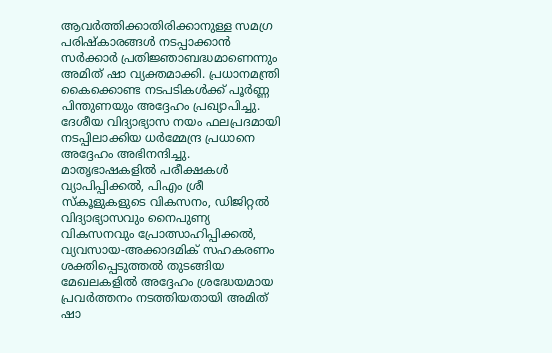ആവർത്തിക്കാതിരിക്കാനുള്ള സമഗ്ര പരിഷ്കാരങ്ങൾ നടപ്പാക്കാൻ സർക്കാർ പ്രതിജ്ഞാബദ്ധമാണെന്നും അമിത് ഷാ വ്യക്തമാക്കി. പ്രധാനമന്ത്രി കൈക്കൊണ്ട നടപടികൾക്ക് പൂർണ്ണ പിന്തുണയും അദ്ദേഹം പ്രഖ്യാപിച്ചു.
ദേശീയ വിദ്യാഭ്യാസ നയം ഫലപ്രദമായി നടപ്പിലാക്കിയ ധർമ്മേന്ദ്ര പ്രധാനെ അദ്ദേഹം അഭിനന്ദിച്ചു. മാതൃഭാഷകളിൽ പരീക്ഷകൾ വ്യാപിപ്പിക്കൽ, പിഎം ശ്രീ സ്കൂളുകളുടെ വികസനം, ഡിജിറ്റൽ വിദ്യാഭ്യാസവും നൈപുണ്യ വികസനവും പ്രോത്സാഹിപ്പിക്കൽ, വ്യവസായ-അക്കാദമിക് സഹകരണം ശക്തിപ്പെടുത്തൽ തുടങ്ങിയ മേഖലകളിൽ അദ്ദേഹം ശ്രദ്ധേയമായ പ്രവർത്തനം നടത്തിയതായി അമിത് ഷാ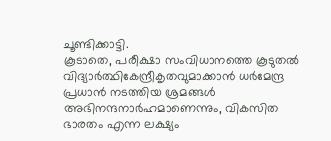ചൂണ്ടിക്കാട്ടി.
കൂടാതെ, പരീക്ഷാ സംവിധാനത്തെ കൂടുതൽ വിദ്യാർത്ഥികേന്ദ്രീകൃതവുമാക്കാൻ ധർമേന്ദ്ര പ്രധാൻ നടത്തിയ ശ്രമങ്ങൾ അഭിനന്ദനാർഹമാണെന്നും, വികസിത ഭാരതം എന്ന ലക്ഷ്യം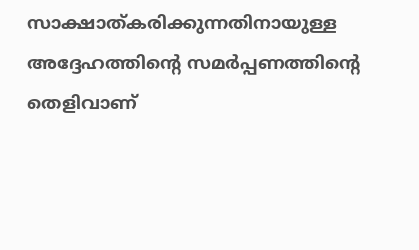സാക്ഷാത്കരിക്കുന്നതിനായുള്ള അദ്ദേഹത്തിന്റെ സമർപ്പണത്തിന്റെ തെളിവാണ്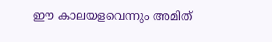ഈ കാലയളവെന്നും അമിത്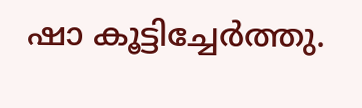ഷാ കൂട്ടിച്ചേർത്തു.